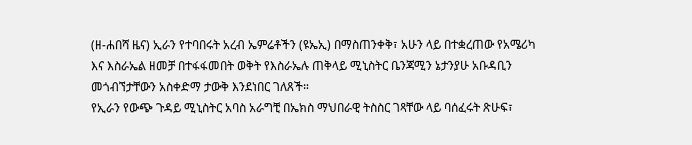(ዘ-ሐበሻ ዜና) ኢራን የተባበሩት አረብ ኤምሬቶችን (ዩኤኢ) በማስጠንቀቅ፣ አሁን ላይ በተቋረጠው የአሜሪካ እና እስራኤል ዘመቻ በተፋፋመበት ወቅት የእስራኤሉ ጠቅላይ ሚኒስትር ቤንጃሚን ኔታንያሁ አቡዳቢን መጎብኘታቸውን አስቀድማ ታውቅ እንደነበር ገለጸች።
የኢራን የውጭ ጉዳይ ሚኒስትር አባስ አራግቺ በኤክስ ማህበራዊ ትስስር ገጻቸው ላይ ባሰፈሩት ጽሁፍ፣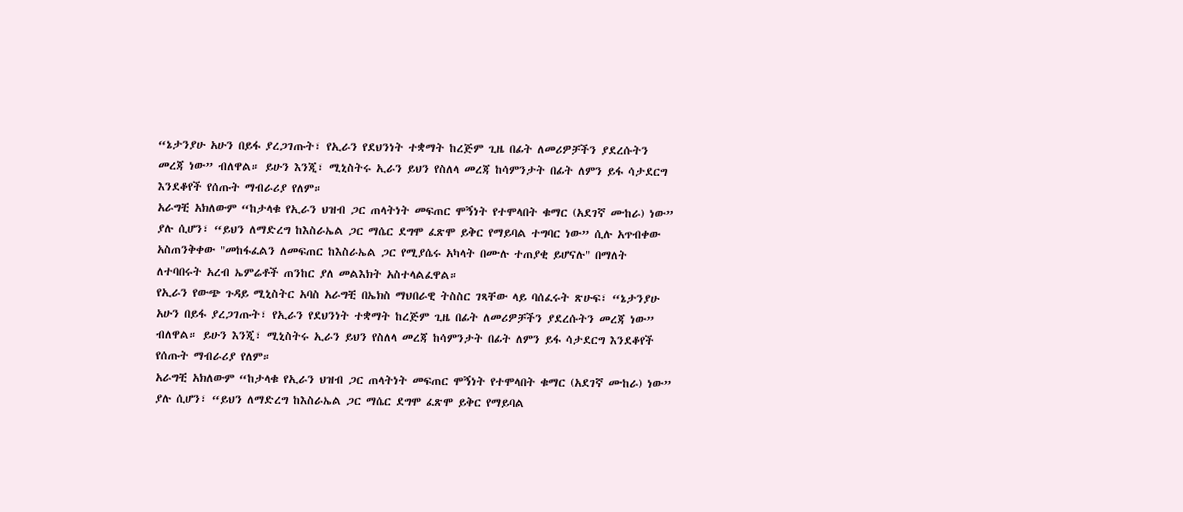“ኔታንያሁ አሁን በይፋ ያረጋገጡት፣ የኢራን የደህንነት ተቋማት ከረጅም ጊዜ በፊት ለመሪዎቻችን ያደረሱትን መረጃ ነው” ብለዋል። ይሁን እንጂ፣ ሚኒስትሩ ኢራን ይህን የስለላ መረጃ ከሳምንታት በፊት ለምን ይፋ ሳታደርግ እንደቆየች የሰጡት ማብራሪያ የለም።
አራግቺ አክለውም “ከታላቁ የኢራን ህዝብ ጋር ጠላትነት መፍጠር ሞኝነት የተሞላበት ቁማር (አደገኛ ሙከራ) ነው” ያሉ ሲሆን፣ “ይህን ለማድረግ ከእስራኤል ጋር ማሴር ደግሞ ፈጽሞ ይቅር የማይባል ተግባር ነው” ሲሉ አጥብቀው አስጠንቅቀው "መከፋፈልን ለመፍጠር ከእስራኤል ጋር የሚያሴሩ አካላት በሙሉ ተጠያቂ ይሆናሉ" በማለት ለተባበሩት አረብ ኤምሬቶች ጠንከር ያለ መልእክት አስተላልፈዋል።
የኢራን የውጭ ጉዳይ ሚኒስትር አባስ አራግቺ በኤክስ ማህበራዊ ትስስር ገጻቸው ላይ ባሰፈሩት ጽሁፍ፣ “ኔታንያሁ አሁን በይፋ ያረጋገጡት፣ የኢራን የደህንነት ተቋማት ከረጅም ጊዜ በፊት ለመሪዎቻችን ያደረሱትን መረጃ ነው” ብለዋል። ይሁን እንጂ፣ ሚኒስትሩ ኢራን ይህን የስለላ መረጃ ከሳምንታት በፊት ለምን ይፋ ሳታደርግ እንደቆየች የሰጡት ማብራሪያ የለም።
አራግቺ አክለውም “ከታላቁ የኢራን ህዝብ ጋር ጠላትነት መፍጠር ሞኝነት የተሞላበት ቁማር (አደገኛ ሙከራ) ነው” ያሉ ሲሆን፣ “ይህን ለማድረግ ከእስራኤል ጋር ማሴር ደግሞ ፈጽሞ ይቅር የማይባል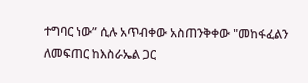ተግባር ነው” ሲሉ አጥብቀው አስጠንቅቀው "መከፋፈልን ለመፍጠር ከእስራኤል ጋር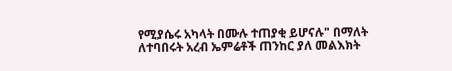የሚያሴሩ አካላት በሙሉ ተጠያቂ ይሆናሉ" በማለት ለተባበሩት አረብ ኤምሬቶች ጠንከር ያለ መልእክት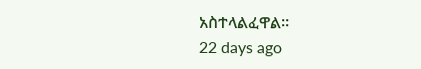አስተላልፈዋል።
22 days ago